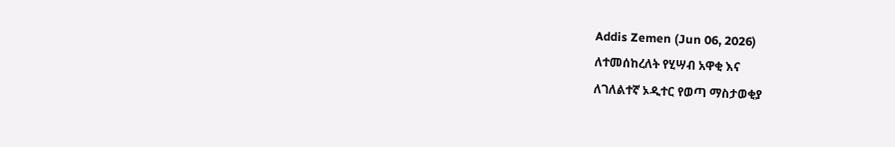Addis Zemen (Jun 06, 2026)
ለተመሰከረለት የሂሣብ አዋቂ እና
ለገለልተኛ ኦዲተር የወጣ ማስታወቂያ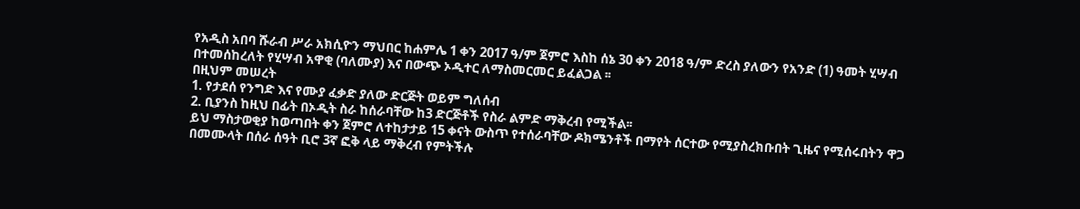የአዲስ አበባ ሹራብ ሥራ አክሲዮን ማህበር ከሐምሌ 1 ቀን 2017 ዓ/ም ጀምሮ እስከ ሰኔ 30 ቀን 2018 ዓ/ም ድረስ ያለውን የአንድ (1) ዓመት ሂሣብ በተመሰከረለት የሂሣብ አዋቂ (ባለሙያ) እና በውጭ ኦዲተር ለማስመርመር ይፈልጋል ፡፡
በዚህም መሠረት
1. የታደሰ የንግድ እና የሙያ ፈቃድ ያለው ድርጅት ወይም ግለሰብ
2. ቢያንስ ከዚህ በፊት በኦዲት ስራ ከሰራባቸው ከ3 ድርጅቶች የስራ ልምድ ማቅረብ የሚችል፡፡
ይህ ማስታወቂያ ከወጣበት ቀን ጀምሮ ለተከታታይ 15 ቀናት ውስጥ የተሰራባቸው ዶክሜንቶች በማየት ሰርተው የሚያስረክቡበት ጊዜና የሚሰሩበትን ዋጋ በመሙላት በሰራ ሰዓት ቢሮ 3ኛ ፎቅ ላይ ማቅረብ የምትችሉ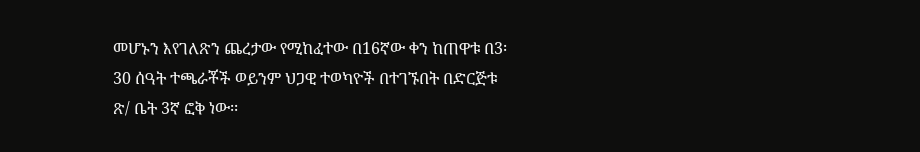መሆኑን እየገለጽን ጨረታው የሚከፈተው በ16ኛው ቀን ከጠዋቱ በ3፡30 ሰዓት ተጫራቾች ወይንም ህጋዊ ተወካዮች በተገኙበት በድርጅቱ ጽ/ ቤት 3ኛ ፎቅ ነው፡፡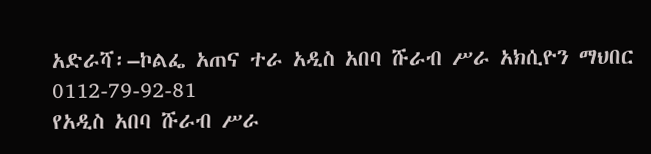አድራሻ፡–ኮልፌ አጠና ተራ አዲስ አበባ ሹራብ ሥራ አክሲዮን ማህበር
0112-79-92-81
የአዲስ አበባ ሹራብ ሥራ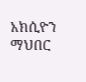አክሲዮን ማህበር